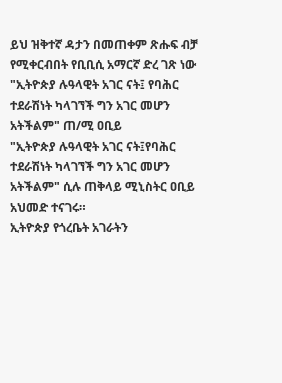ይህ ዝቅተኛ ዳታን በመጠቀም ጽሑፍ ብቻ የሚቀርብበት የቢቢሲ አማርኛ ድረ ገጽ ነው
"ኢትዮጵያ ሉዓላዊት አገር ናት፤ የባሕር ተደራሽነት ካላገኘች ግን አገር መሆን አትችልም" ጠ/ሚ ዐቢይ
"ኢትዮጵያ ሉዓላዊት አገር ናት፤የባሕር ተደራሽነት ካላገኘች ግን አገር መሆን አትችልም" ሲሉ ጠቅላይ ሚኒስትር ዐቢይ አህመድ ተናገሩ።
ኢትዮጵያ የጎረቤት አገራትን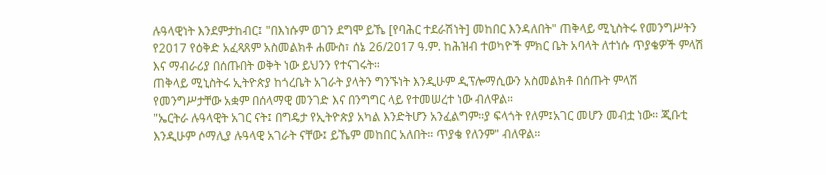ሉዓላዊነት እንደምታከብር፤ "በእነሱም ወገን ደግሞ ይኼ [የባሕር ተደራሽነት] መከበር እንዳለበት" ጠቅላይ ሚኒስትሩ የመንግሥትን የ2017 የዕቅድ አፈጻጸም አስመልክቶ ሐሙስ፣ ሰኔ 26/2017 ዓ.ም. ከሕዝብ ተወካዮች ምክር ቤት አባላት ለተነሱ ጥያቄዎች ምላሽ እና ማብራሪያ በሰጡበት ወቅት ነው ይህንን የተናገሩት።
ጠቅላይ ሚኒስትሩ ኢትዮጵያ ከጎረቤት አገራት ያላትን ግንኙነት እንዲሁም ዲፕሎማሲውን አስመልክቶ በሰጡት ምላሽ የመንግሥታቸው አቋም በሰላማዊ መንገድ እና በንግግር ላይ የተመሠረተ ነው ብለዋል።
"ኤርትራ ሉዓላዊት አገር ናት፤ በግዴታ የኢትዮጵያ አካል እንድትሆን አንፈልግም።ያ ፍላጎት የለም፤አገር መሆን መብቷ ነው። ጂቡቲ እንዲሁም ሶማሊያ ሉዓላዊ አገራት ናቸው፤ ይኼም መከበር አለበት። ጥያቄ የለንም" ብለዋል።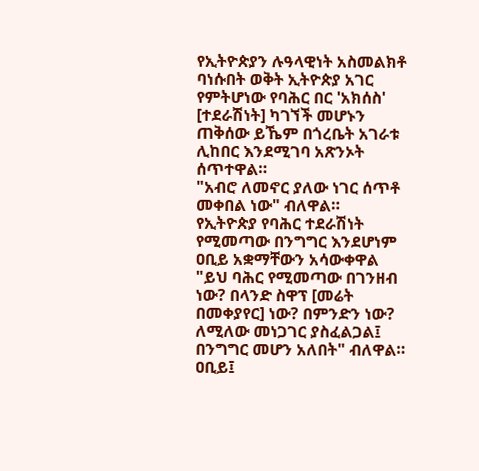የኢትዮጵያን ሉዓላዊነት አስመልክቶ ባነሱበት ወቅት ኢትዮጵያ አገር የምትሆነው የባሕር በር 'አክሰስ' [ተደራሽነት] ካገኘች መሆኑን ጠቅሰው ይኼም በጎረቤት አገራቱ ሊከበር እንደሚገባ አጽንኦት ሰጥተዋል።
"አብሮ ለመኖር ያለው ነገር ሰጥቶ መቀበል ነው" ብለዋል።
የኢትዮጵያ የባሕር ተደራሽነት የሚመጣው በንግግር እንደሆነም ዐቢይ አቋማቸውን አሳውቀዋል "ይህ ባሕር የሚመጣው በገንዘብ ነው? በላንድ ስዋፕ [መሬት በመቀያየር] ነው? በምንድን ነው? ለሚለው መነጋገር ያስፈልጋል፤ በንግግር መሆን አለበት" ብለዋል።
ዐቢይ፤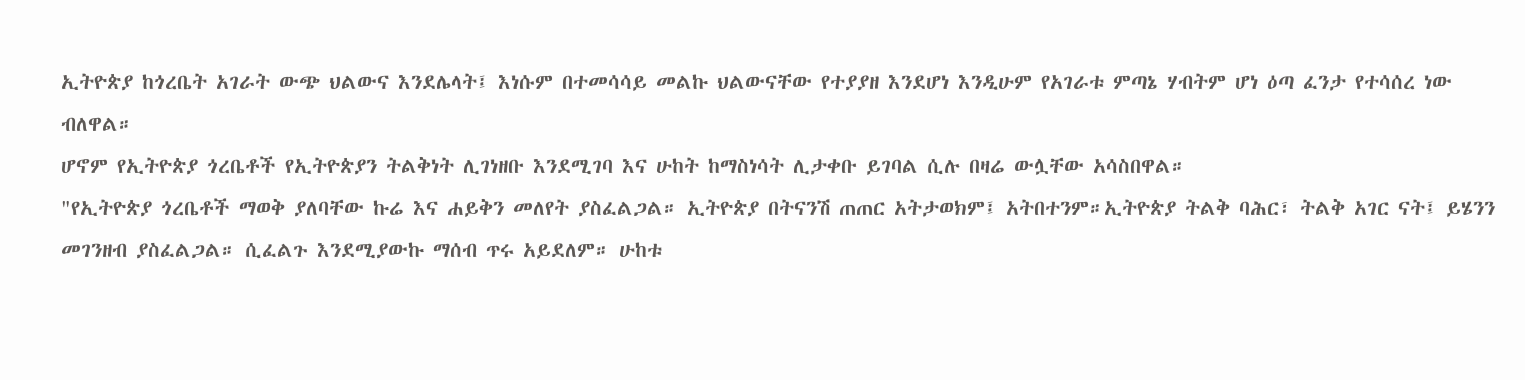ኢትዮጵያ ከጎረቤት አገራት ውጭ ህልውና እንደሌላት፤ እነሱም በተመሳሳይ መልኩ ህልውናቸው የተያያዘ እንደሆነ እንዲሁም የአገራቱ ምጣኔ ሃብትም ሆነ ዕጣ ፈንታ የተሳሰረ ነው ብለዋል።
ሆኖም የኢትዮጵያ ጎረቤቶች የኢትዮጵያን ትልቅነት ሊገነዘቡ እንደሚገባ እና ሁከት ከማስነሳት ሊታቀቡ ይገባል ሲሉ በዛሬ ውሏቸው አሳስበዋል።
"የኢትዮጵያ ጎረቤቶች ማወቅ ያለባቸው ኩሬ እና ሐይቅን መለየት ያስፈልጋል። ኢትዮጵያ በትናንሽ ጠጠር አትታወክም፤ አትበተንም።ኢትዮጵያ ትልቅ ባሕር፣ ትልቅ አገር ናት፤ ይሄንን መገንዘብ ያስፈልጋል። ሲፈልጉ እንደሚያውኩ ማሰብ ጥሩ አይደለም። ሁከቱ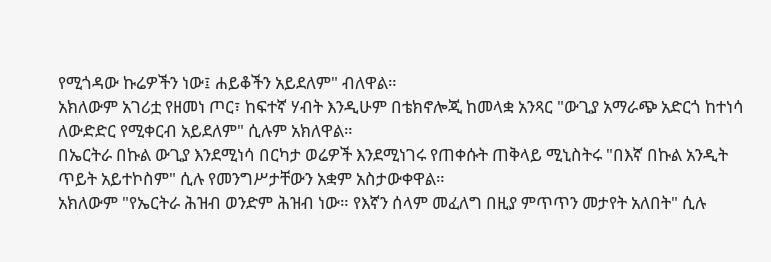የሚጎዳው ኩሬዎችን ነው፤ ሐይቆችን አይደለም" ብለዋል።
አክለውም አገሪቷ የዘመነ ጦር፣ ከፍተኛ ሃብት እንዲሁም በቴክኖሎጂ ከመላቋ አንጻር "ውጊያ አማራጭ አድርጎ ከተነሳ ለውድድር የሚቀርብ አይደለም" ሲሉም አክለዋል።
በኤርትራ በኩል ውጊያ እንደሚነሳ በርካታ ወሬዎች እንደሚነገሩ የጠቀሱት ጠቅላይ ሚኒስትሩ "በእኛ በኩል አንዲት ጥይት አይተኮስም" ሲሉ የመንግሥታቸውን አቋም አስታውቀዋል።
አክለውም "የኤርትራ ሕዝብ ወንድም ሕዝብ ነው። የእኛን ሰላም መፈለግ በዚያ ምጥጥን መታየት አለበት" ሲሉ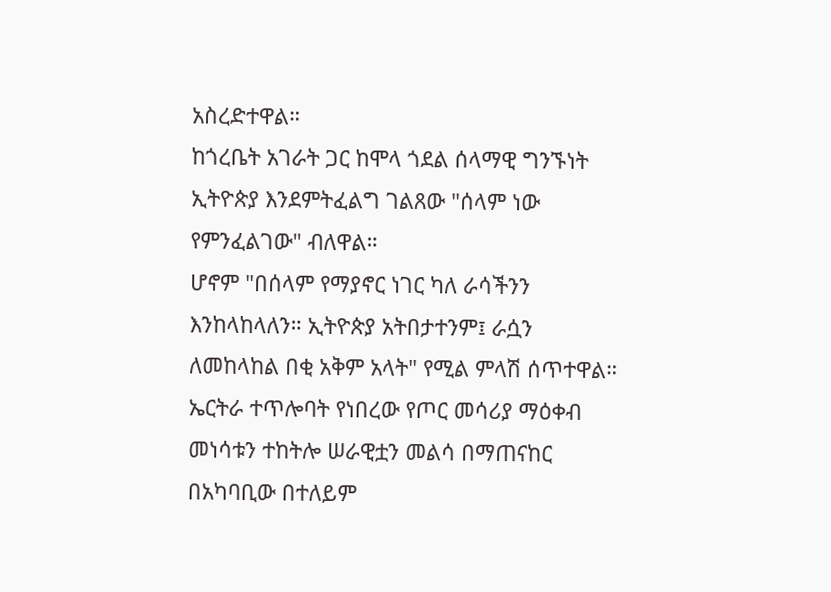አስረድተዋል።
ከጎረቤት አገራት ጋር ከሞላ ጎደል ሰላማዊ ግንኙነት ኢትዮጵያ እንደምትፈልግ ገልጸው "ሰላም ነው የምንፈልገው" ብለዋል።
ሆኖም "በሰላም የማያኖር ነገር ካለ ራሳችንን እንከላከላለን። ኢትዮጵያ አትበታተንም፤ ራሷን ለመከላከል በቂ አቅም አላት" የሚል ምላሽ ሰጥተዋል።
ኤርትራ ተጥሎባት የነበረው የጦር መሳሪያ ማዕቀብ መነሳቱን ተከትሎ ሠራዊቷን መልሳ በማጠናከር በአካባቢው በተለይም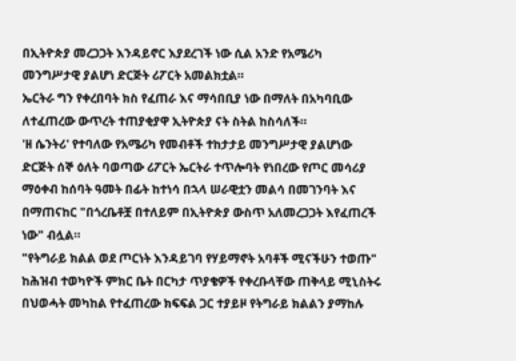በኢትዮጵያ መረጋጋት እንዳይኖር እያደረገች ነው ሲል አንድ የአሜሪካ መንግሥታዊ ያልሆነ ድርጅት ሪፖርት አመልክቷል።
ኤርትራ ግን የቀረበባት ክስ የፈጠራ እና ማሳበቢያ ነው በማለት በአካባቢው ለተፈጠረው ውጥረት ተጠያቂያዋ ኢትዮጵያ ናት ስትል ከስሳለች።
'ዘ ሴንትሪ' የተባለው የአሜሪካ የመብቶች ተከታታይ መንግሥታዊ ያልሆነው ድርጅት ሰኞ ዕለት ባወጣው ሪፖርት ኤርትራ ተጥሎባት የነበረው የጦር መሳሪያ ማዕቀብ ከሰባት ዓመት በፊት ከተነሳ በኋላ ሠራዊቷን መልሳ በመገንባት እና በማጠናከር "በጎረቤቶቿ በተለይም በኢትዮጵያ ውስጥ አለመረጋጋት እየፈጠረች ነው" ብሏል።
"የትግራይ ክልል ወደ ጦርነት እንዳይገባ የሃይማኖት አባቶች ሚናችሁን ተወጡ"
ከሕዝብ ተወካዮች ምክር ቤት በርካታ ጥያቄዎች የቀረቡላቸው ጠቅላይ ሚኒስትሩ በህወሓት መካከል የተፈጠረው ክፍፍል ጋር ተያይዞ የትግራይ ክልልን ያማከሉ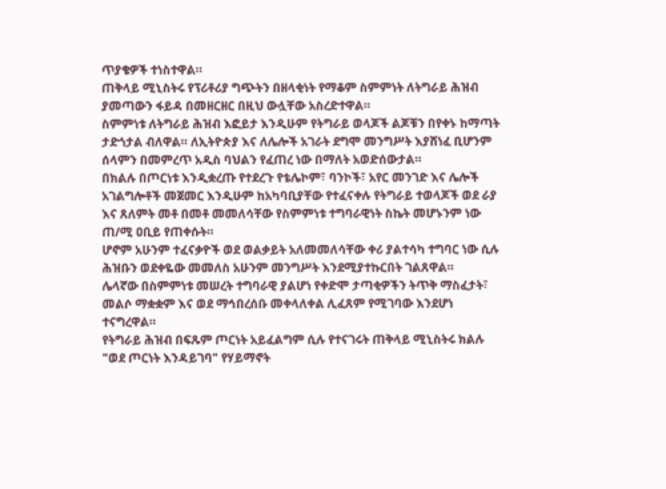ጥያቄዎች ተነስተዋል።
ጠቅላይ ሚኒስትሩ የፕሪቶሪያ ግጭትን በዘላቂነት የማቆም ስምምነት ለትግራይ ሕዝብ ያመጣውን ፋይዳ በመዘርዘር በዚህ ውሏቸው አስረድተዋል።
ስምምነቱ ለትግራይ ሕዝብ እፎይታ እንዲሁም የትግራይ ወላጆች ልጆቹን በየቀኑ ከማጣት ታድጎታል ብለዋል። ለኢትዮጵያ እና ለሌሎች አገራት ደግሞ መንግሥት እያሸነፈ ቢሆንም ሰላምን በመምረጥ አዲስ ባህልን የፈጠረ ነው በማለት አወድሰውታል።
በክልሉ በጦርነቱ እንዲቋረጡ የተደረጉ የቴሌኮም፣ ባንኮች፣ አየር መንገድ እና ሌሎች አገልግሎቶች መጀመር እንዲሁም ከአካባቢያቸው የተፈናቀሉ የትግራይ ተወላጆች ወደ ራያ እና ጸለምት መቶ በመቶ መመለሳቸው የስምምነቱ ተግባራዊነት ስኬት መሆኑንም ነው ጠ/ሚ ዐቢይ የጠቀሱት።
ሆኖም አሁንም ተፈናቃዮች ወደ ወልቃይት አለመመለሳቸው ቀሪ ያልተሳካ ተግባር ነው ሲሉ ሕዝቡን ወደቀዬው መመለስ አሁንም መንግሥት እንደሚያተኩርበት ገልጸዋል።
ሌላኛው በስምምነቱ መሠረት ተግባራዊ ያልሆነ የቀድሞ ታጣቂዎችን ትጥቅ ማስፈታት፣ መልሶ ማቋቋም እና ወደ ማኅበረሰቡ መቀላለቀል ሊፈጸም የሚገባው እንደሆነ ተናግረዋል።
የትግራይ ሕዝብ በፍጹም ጦርነት አይፈልግም ሲሉ የተናገሩት ጠቅላይ ሚኒስትሩ ክልሉ "ወደ ጦርነት እንዳይገባ" የሃይማኖት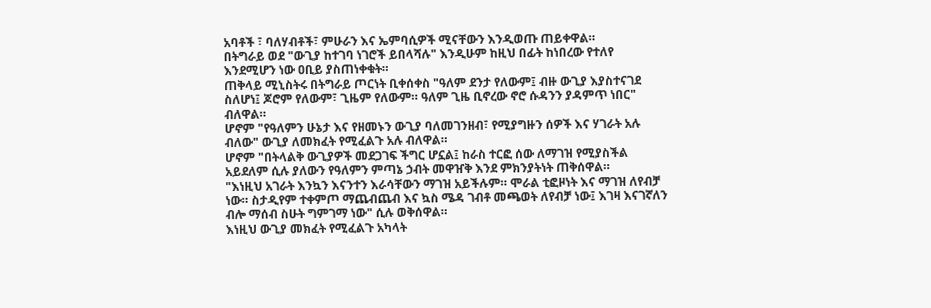አባቶች ፣ ባለሃብቶች፣ ምሁራን እና ኤምባሲዎች ሚናቸውን እንዲወጡ ጠይቀዋል።
በትግራይ ወደ "ውጊያ ከተገባ ነገሮች ይበላሻሉ" እንዲሁም ከዚህ በፊት ከነበረው የተለየ እንደሚሆን ነው ዐቢይ ያስጠነቀቁት።
ጠቅላይ ሚኒስትሩ በትግራይ ጦርነት ቢቀሰቀስ "ዓለም ደንታ የለውም፤ ብዙ ውጊያ እያስተናገደ ስለሆነ፤ ጆሮም የለውም፣ ጊዜም የለውም። ዓለም ጊዜ ቢኖረው ኖሮ ሱዳንን ያዳምጥ ነበር" ብለዋል።
ሆኖም "የዓለምን ሁኔታ እና የዘመኑን ውጊያ ባለመገንዘብ፣ የሚያግዙን ሰዎች እና ሃገራት አሉ ብለው" ውጊያ ለመክፈት የሚፈልጉ አሉ ብለዋል።
ሆኖም "በትላልቅ ውጊያዎች መደጋገፍ ችግር ሆኗል፤ ከራስ ተርፎ ሰው ለማገዝ የሚያስችል አይደለም ሲሉ ያለውን የዓለምን ምጣኔ ኃብት መዋዠቅ እንደ ምክንያትነት ጠቅሰዋል።
"እነዚህ አገራት እንኳን እናንተን እራሳቸውን ማገዝ አይችሉም። ሞራል ቲፎዞነት እና ማገዝ ለየብቻ ነው። ስታዲየም ተቀምጦ ማጨብጨብ እና ኳስ ሜዳ ገብቶ መጫወት ለየብቻ ነው፤ እገዛ እናገኛለን ብሎ ማሰብ ስሁት ግምገማ ነው" ሲሉ ወቅሰዋል።
እነዚህ ውጊያ መክፈት የሚፈልጉ አካላት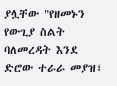ያሏቸው "የዘመኑን የውጊያ ስልት ባለመረዳት እንደ ድሮው ተራራ መያዝ፣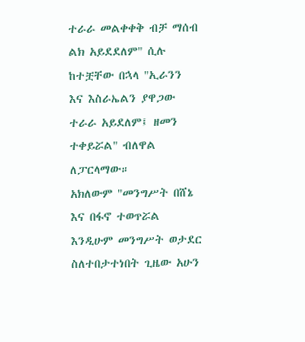ተራራ መልቀቀቅ ብቻ ማሰብ ልክ አይደደለም" ሲሉ ከተቿቸው በኋላ "ኢራንን እና እስራኤልን ያዋጋው ተራራ አይደለም፤ ዘመን ተቀይሯል" ብለዋል ለፓርላማው።
አክለውም "መንግሥት በሸኔ እና በፋኖ ተወጥሯል እንዲሁም መንግሥት ወታደር ስለተበታተነበት ጊዜው አሁን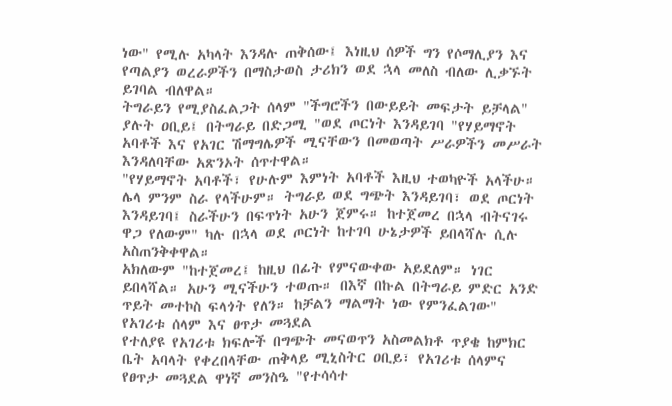ነው" የሚሉ አካላት እንዳሉ ጠቅሰው፤ እነዚህ ሰዎች ግን የሶማሊያን እና የጣልያን ወረራዎችን በማስታወስ ታሪክን ወደ ኋላ መለስ ብለው ሊቃኙት ይገባል ብለዋል።
ትግራይን የሚያስፈልጋት ሰላም "ችግሮችን በውይይት መፍታት ይቻላል" ያሉት ዐቢይ፤ በትግራይ በድጋሚ "ወደ ጦርነት እንዳይገባ "የሃይማኖት አባቶች እና የአገር ሽማግሌዎች ሚናቸውን በመወጣት ሥራዎችን መሥራት እንዳለባቸው አጽንኦት ሰጥተዋል።
"የሃይማኖት አባቶች፣ የሁሉም እምነት አባቶች እዚህ ተወካዮች አላችሁ። ሌላ ምንም ስራ የላችሁም። ትግራይ ወደ ግጭት እንዳይገባ፣ ወደ ጦርነት እንዳይገባ፤ ስራችሁን በፍጥነት አሁን ጀምሩ። ከተጀመረ በኋላ ብትናገሩ ዋጋ የለውም" ካሉ በኋላ ወደ ጦርነት ከተገባ ሁኔታዎች ይበላሻሉ ሲሉ አስጠንቅቀዋል።
አክለውም "ከተጀመረ፤ ከዚህ በፊት የምናውቀው አይደለም። ነገር ይበላሻል። አሁን ሚናችሁን ተወጡ። በእኛ በኩል በትግራይ ምድር አንድ ጥይት መተኮስ ፍላጎት የለን። ከቻልን ማልማት ነው የምንፈልገው"
የአገሪቱ ሰላም እና ፀጥታ መጓደል
የተለያዩ የአገሪቱ ክፍሎች በግጭት መናወጥን አስመልክቶ ጥያቄ ከምክር ቤት አባላት የቀረበላቸው ጠቅላይ ሚኒስትር ዐቢይ፣ የአገሪቱ ሰላምና የፀጥታ መጓደል ዋነኛ መንስዔ "የተሳሳተ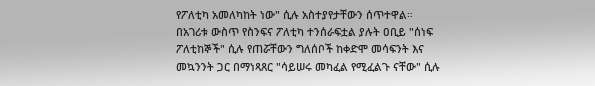የፖለቲካ አመለካከት ነው" ሲሉ አስተያየታቸውን ሰጥተዋል።
በአገሪቱ ውስጥ የስንፍና ፖለቲካ ተንሰራፍቷል ያሉት ዐቢይ "ሰነፍ ፖለቲከኞች" ሲሉ የጠሯቸውን ግለሰቦች ከቀድሞ መሳፍንት እና መኳንንት ጋር በማነጻጸር "ሳይሠሩ መካፈል የሚፈልጉ ናቸው" ሲሉ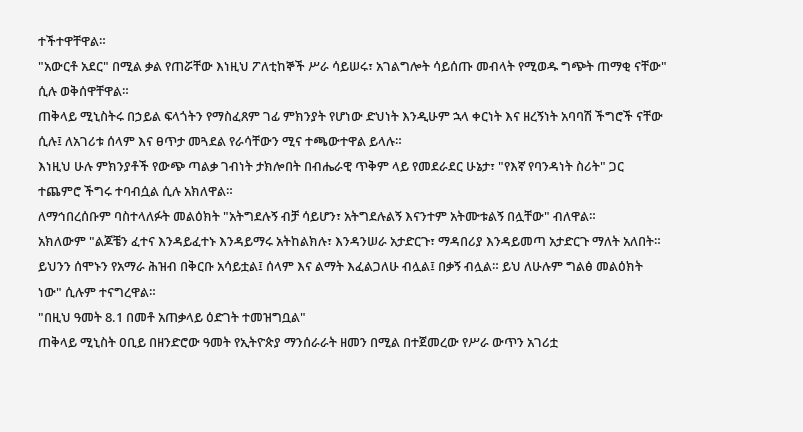ተችተዋቸዋል።
"አውርቶ አደር" በሚል ቃል የጠሯቸው እነዚህ ፖለቲከኞች ሥራ ሳይሠሩ፣ አገልግሎት ሳይሰጡ መብላት የሚወዱ ግጭት ጠማቂ ናቸው" ሲሉ ወቅሰዋቸዋል።
ጠቅላይ ሚኒስትሩ በኃይል ፍላጎትን የማስፈጸም ገፊ ምክንያት የሆነው ድህነት እንዲሁም ኋላ ቀርነት እና ዘረኝነት አባባሽ ችግሮች ናቸው ሲሉ፤ ለአገሪቱ ሰላም እና ፀጥታ መጓደል የራሳቸውን ሚና ተጫውተዋል ይላሉ።
እነዚህ ሁሉ ምክንያቶች የውጭ ጣልቃ ገብነት ታክሎበት በብሔራዊ ጥቅም ላይ የመደራደር ሁኔታ፣ "የእኛ የባንዳነት ስሪት" ጋር ተጨምሮ ችግሩ ተባብሷል ሲሉ አክለዋል።
ለማኅበረሰቡም ባስተላለፉት መልዕክት "አትግደሉኝ ብቻ ሳይሆን፣ አትግደሉልኝ እናንተም አትሙቱልኝ በሏቸው" ብለዋል።
አክለውም "ልጆቼን ፈተና እንዳይፈተኑ እንዳይማሩ አትከልክሉ፣ እንዳንሠራ አታድርጉ፣ ማዳበሪያ እንዳይመጣ አታድርጉ ማለት አለበት። ይህንን ሰሞኑን የአማራ ሕዝብ በቅርቡ አሳይቷል፤ ሰላም እና ልማት እፈልጋለሁ ብሏል፤ በቃኝ ብሏል። ይህ ለሁሉም ግልፅ መልዕክት ነው" ሲሉም ተናግረዋል።
"በዚህ ዓመት 8.1 በመቶ አጠቃላይ ዕድገት ተመዝግቧል"
ጠቅላይ ሚኒስት ዐቢይ በዘንድሮው ዓመት የኢትዮጵያ ማንሰራራት ዘመን በሚል በተጀመረው የሥራ ውጥን አገሪቷ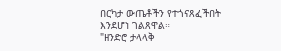በርካታ ውጤቶችን የተጎናጸፈችበት እንደሆነ ገልጸዋል።
"ዘንድሮ ታላላቅ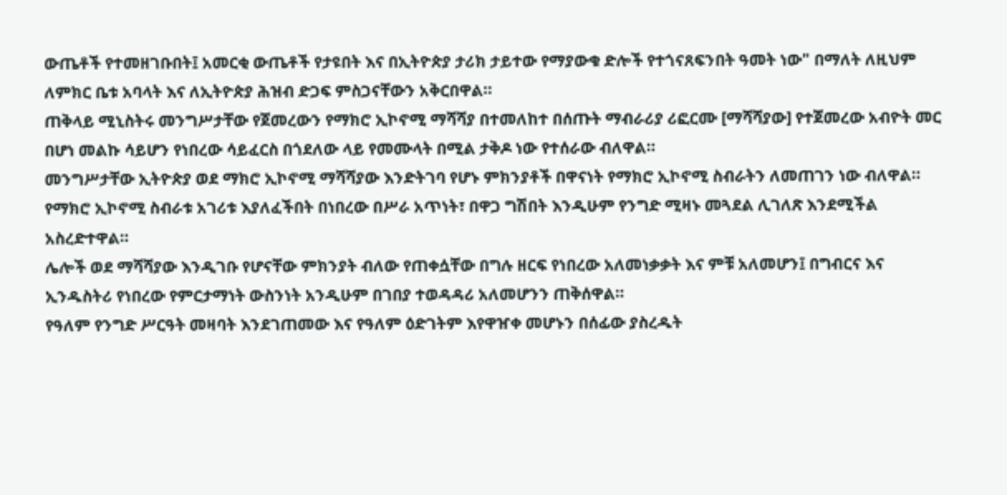ውጤቶች የተመዘገቡበት፤ አመርቂ ውጤቶች የታዩበት እና በኢትዮጵያ ታሪክ ታይተው የማያውቁ ድሎች የተጎናጸፍንበት ዓመት ነው" በማለት ለዚህም ለምክር ቤቱ አባላት እና ለኢትዮጵያ ሕዝብ ድጋፍ ምስጋናቸውን አቅርበዋል።
ጠቅላይ ሚኒስትሩ መንግሥታቸው የጀመረውን የማክሮ ኢኮኖሚ ማሻሻያ በተመለከተ በሰጡት ማብራሪያ ሪፎርሙ [ማሻሻያው] የተጀመረው አብዮት መር በሆነ መልኩ ሳይሆን የነበረው ሳይፈርስ በጎደለው ላይ የመሙላት በሚል ታቅዶ ነው የተሰራው ብለዋል።
መንግሥታቸው ኢትዮጵያ ወደ ማክሮ ኢኮኖሚ ማሻሻያው እንድትገባ የሆኑ ምክንያቶች በዋናነት የማክሮ ኢኮኖሚ ስብራትን ለመጠገን ነው ብለዋል። የማክሮ ኢኮኖሚ ስብራቱ አገሪቱ እያለፈችበት በነበረው በሥራ አጥነት፣ በዋጋ ግሽበት እንዲሁም የንግድ ሚዛኑ መጓደል ሊገለጽ እንደሚችል አስረድተዋል።
ሌሎች ወደ ማሻሻያው እንዲገቡ የሆናቸው ምክንያት ብለው የጠቀሷቸው በግሉ ዘርፍ የነበረው አለመነቃቃት እና ምቹ አለመሆን፤ በግብርና እና ኢንዱስትሪ የነበረው የምርታማነት ውስንነት አንዲሁም በገበያ ተወዳዳሪ አለመሆንን ጠቅሰዋል።
የዓለም የንግድ ሥርዓት መዛባት እንደገጠመው እና የዓለም ዕድገትም እየዋዠቀ መሆኑን በሰፊው ያስረዱት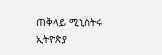ጠቅላይ ሚኒስትሩ ኢትዮጵያ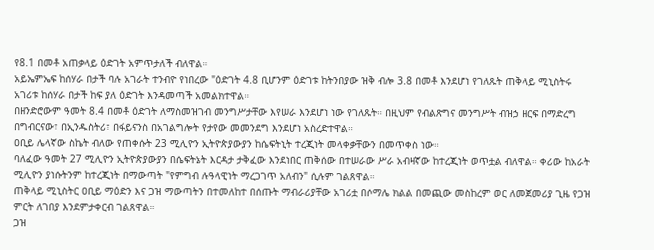የ8.1 በመቶ አጠቃላይ ዕድገት አምጥታለች ብለዋል።
አይኤምኤፍ ከሰሃራ በታች ባሉ አገራት ተንብዮ የነበረው "ዕድገት 4.8 ቢሆንም ዕድገቱ ከትንበያው ዝቅ ብሎ 3.8 በመቶ እንደሆነ የገለጹት ጠቅላይ ሚኒስትሩ አገሪቱ ከሰሃራ በታች ከፍ ያለ ዕድገት እንዳመጣች አመልክተዋል።
በዘንድሮውም ዓመት 8.4 በመቶ ዕድገት ለማስመዝገብ መንግሥታቸው እየሠራ እንደሆነ ነው የገለጹት። በዚህም የብልጽግና መንግሥት ብዝኃ ዘርፍ በማድረግ በግብርናው፣ በኢንዱስትሪ፣ በፋይናንስ በአገልግሎት የታየው መመንደግ እንደሆነ አስረድተዋል።
ዐቢይ ሌላኛው ስኬት ብለው የጠቀሱት 23 ሚሊዮን ኢትዮጵያውያን ከሴፍትኒት ተረጂነት መላቀቃቸውን በመጥቀስ ነው።
ባለፈው ዓመት 27 ሚሊዮን ኢትዮጵያውያን በሴፍትኔት እርዳታ ታቅፈው እንደነበር ጠቅሰው በተሠራው ሥራ አብዛኛው ከተረጂነት ወጥቷል ብለዋል። ቀሪው ከአራት ሚሊዮን ያነሱትንም ከተረጂነት በማውጣት "የምግብ ሉዓላዊነት ማረጋገጥ አለብን" ሲሉም ገልጸዋል።
ጠቅላይ ሚኒስትር ዐቢይ ማዕድን እና ጋዝ ማውጣትን በተመለከተ በሰጡት ማብራሪያቸው አገሪቷ በሶማሌ ክልል በመጪው መስከረም ወር ለመጀመሪያ ጊዜ የጋዝ ምርት ለገበያ እንደምታቀርብ ገልጸዋል።
ጋዝ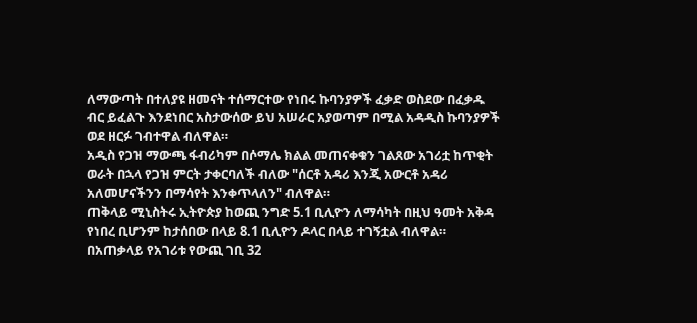ለማውጣት በተለያዩ ዘመናት ተሰማርተው የነበሩ ኩባንያዎች ፈቃድ ወስደው በፈቃዱ ብር ይፈልጉ እንደነበር አስታውሰው ይህ አሠራር አያወጣም በሚል አዳዲስ ኩባንያዎች ወደ ዘርፉ ገብተዋል ብለዋል።
አዲስ የጋዝ ማውጫ ፋብሪካም በሶማሌ ክልል መጠናቀቁን ገልጸው አገሪቷ ከጥቂት ወራት በኋላ የጋዝ ምርት ታቀርባለች ብለው "ሰርቶ አዳሪ እንጂ አውርቶ አዳሪ አለመሆናችንን በማሳየት እንቀጥላለን" ብለዋል።
ጠቅላይ ሚኒስትሩ ኢትዮጵያ ከወጪ ንግድ 5.1 ቢሊዮን ለማሳካት በዚህ ዓመት አቅዳ የነበረ ቢሆንም ከታሰበው በላይ 8.1 ቢሊዮን ዶላር በላይ ተገኝቷል ብለዋል።
በአጠቃላይ የአገሪቱ የውጪ ገቢ 32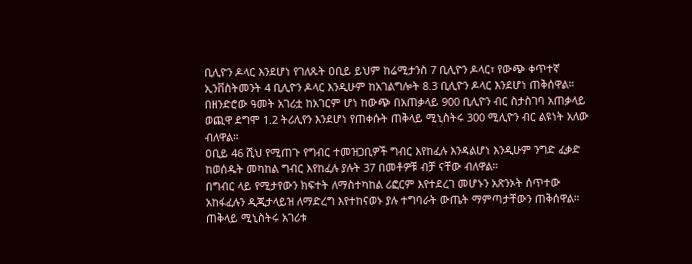ቢሊዮን ዶላር እንደሆነ የገለጹት ዐቢይ ይህም ከሬሚታንስ 7 ቢሊዮን ዶላር፣ የውጭ ቀጥተኛ ኢንቨስትመንት 4 ቢሊዮን ዶላር እንዲሁም ከአገልግሎት 8.3 ቢሊዮን ዶላር እንደሆነ ጠቅሰዋል።
በዘንድሮው ዓመት አገሪቷ ከአገርም ሆነ ከውጭ በአጠቃላይ 900 ቢሊዮን ብር ስታስገባ አጠቃላይ ወጪዋ ደግሞ 1.2 ትሪሊየን እንደሆነ የጠቀሱት ጠቅላይ ሚኒስትሩ 300 ሚሊዮን ብር ልዩነት አለው ብለዋል።
ዐቢይ 46 ሺህ የሚጠጉ የግብር ተመዝጋቢዎች ግብር እየከፈሉ እንዳልሆነ እንዲሁም ንግድ ፈቃድ ከወሰዱት መካከል ግብር እየከፈሉ ያሉት 37 በመቶዎቹ ብቻ ናቸው ብለዋል።
በግብር ላይ የሚታየውን ክፍተት ለማስተካከል ሪፎርም እየተደረገ መሆኑን አጽንኦት ሰጥተው አከፋፈሉን ዲጂታላይዝ ለማድረግ እየተከናወኑ ያሉ ተግባራት ውጤት ማምጣታቸውን ጠቅሰዋል።
ጠቅላይ ሚኒስትሩ አገሪቱ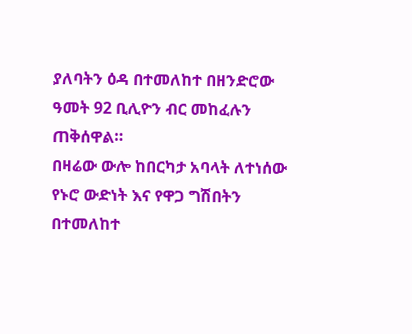ያለባትን ዕዳ በተመለከተ በዘንድሮው ዓመት 92 ቢሊዮን ብር መከፈሉን ጠቅሰዋል።
በዛሬው ውሎ ከበርካታ አባላት ለተነሰው የኑሮ ውድነት እና የዋጋ ግሽበትን በተመለከተ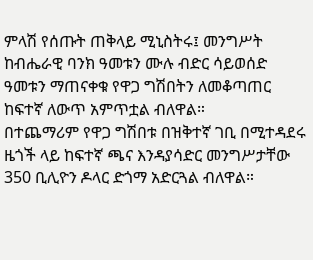ምላሽ የሰጡት ጠቅላይ ሚኒስትሩ፤ መንግሥት ከብሔራዊ ባንክ ዓመቱን ሙሉ ብድር ሳይወሰድ ዓመቱን ማጠናቀቁ የዋጋ ግሽበትን ለመቆጣጠር ከፍተኛ ለውጥ አምጥቷል ብለዋል።
በተጨማሪም የዋጋ ግሽበቱ በዝቅተኛ ገቢ በሚተዳደሩ ዜጎች ላይ ከፍተኛ ጫና እንዳያሳድር መንግሥታቸው 350 ቢሊዮን ዶላር ድጎማ አድርጓል ብለዋል።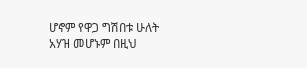ሆኖም የዋጋ ግሽበቱ ሁለት አሃዝ መሆኑም በዚህ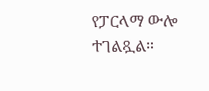የፓርላማ ውሎ ተገልጿል።